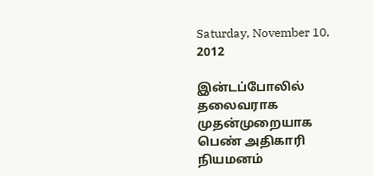Saturday, November 10, 2012

இன்டப்போலில் தலைவராக முதன்முறையாக பெண் அதிகாரி நியமனம்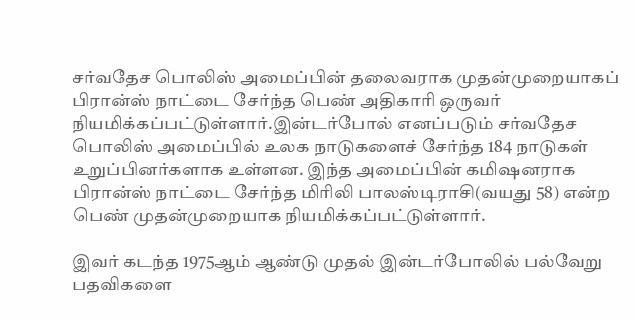சர்வதேச பொலிஸ் அமைப்பின் தலைவராக முதன்முறையாகப் பிரான்ஸ் நாட்டை சேர்ந்த பெண் அதிகாரி ஒருவர் நியமிக்கப்பட்டுள்ளார்.இன்டர்போல் எனப்படும் சர்வதேச பொலிஸ் அமைப்பில் உலக நாடுகளைச் சேர்ந்த 184 நாடுகள் உறுப்பினர்களாக உள்ளன. இந்த அமைப்பின் கமிஷனராக பிரான்ஸ் நாட்டை சேர்ந்த மிரிலி பாலஸ்டிராசி(வயது 58) என்ற பெண் முதன்முறையாக நியமிக்கப்பட்டுள்ளார்.

இவர் கடந்த 1975ஆம் ஆண்டு முதல் இன்டர்போலில் பல்வேறு பதவிகளை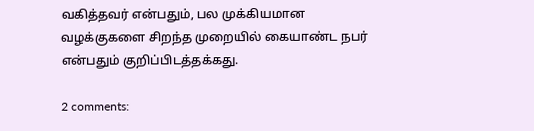வகித்தவர் என்பதும், பல முக்கியமான வழக்குகளை சிறந்த முறையில் கையாண்ட நபர் என்பதும் குறிப்பிடத்தக்கது.

2 comments: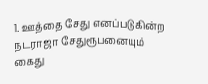1. ஊத்தை சேது எனப்படுகின்ற நடராஜா சேதுரூபனையும் கைது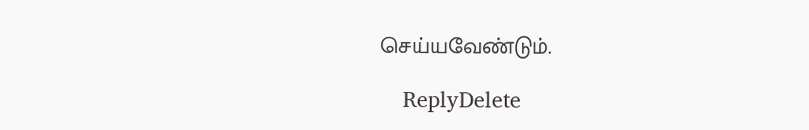செய்யவேண்டும்.

    ReplyDelete